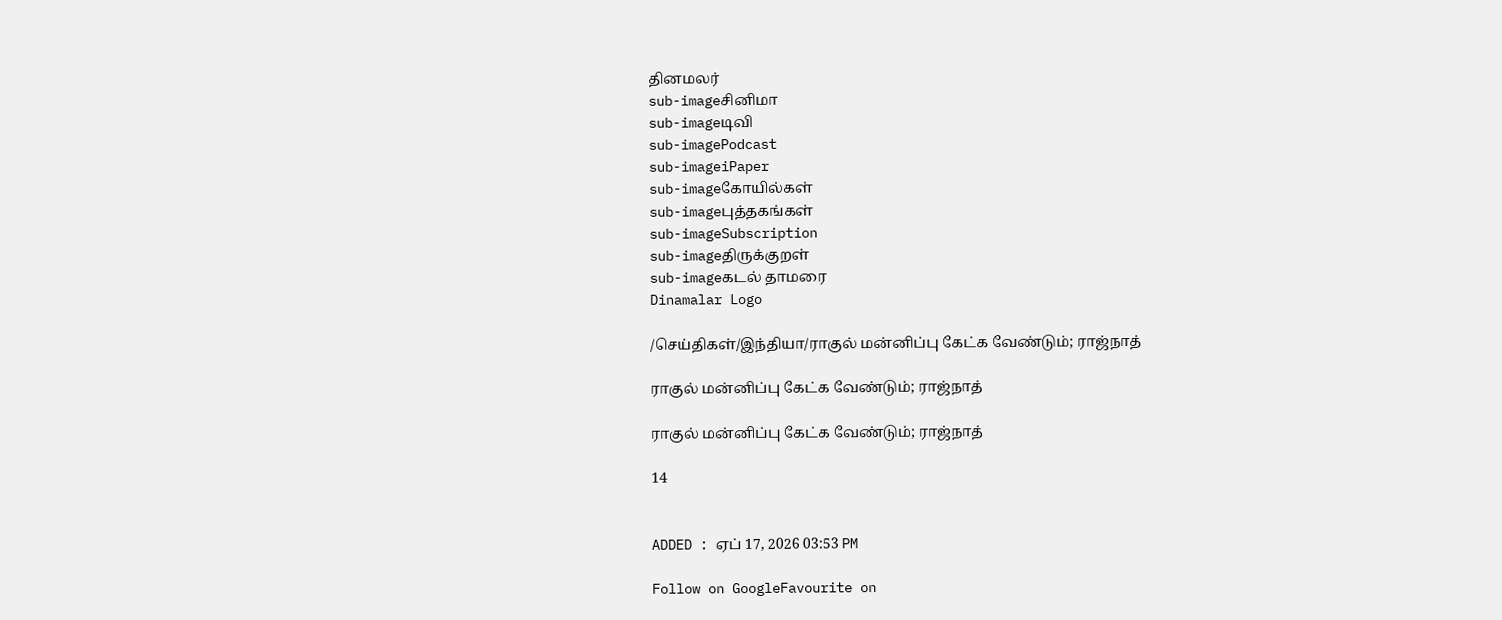தினமலர்
sub-imageசினிமா
sub-imageடிவி
sub-imagePodcast
sub-imageiPaper
sub-imageகோயில்கள்
sub-imageபுத்தகங்கள்
sub-imageSubscription
sub-imageதிருக்குறள்
sub-imageகடல் தாமரை
Dinamalar Logo

/செய்திகள்/இந்தியா/ராகுல் மன்னிப்பு கேட்க வேண்டும்; ராஜ்நாத்

ராகுல் மன்னிப்பு கேட்க வேண்டும்; ராஜ்நாத்

ராகுல் மன்னிப்பு கேட்க வேண்டும்; ராஜ்நாத்

14


ADDED : ஏப் 17, 2026 03:53 PM

Follow on GoogleFavourite on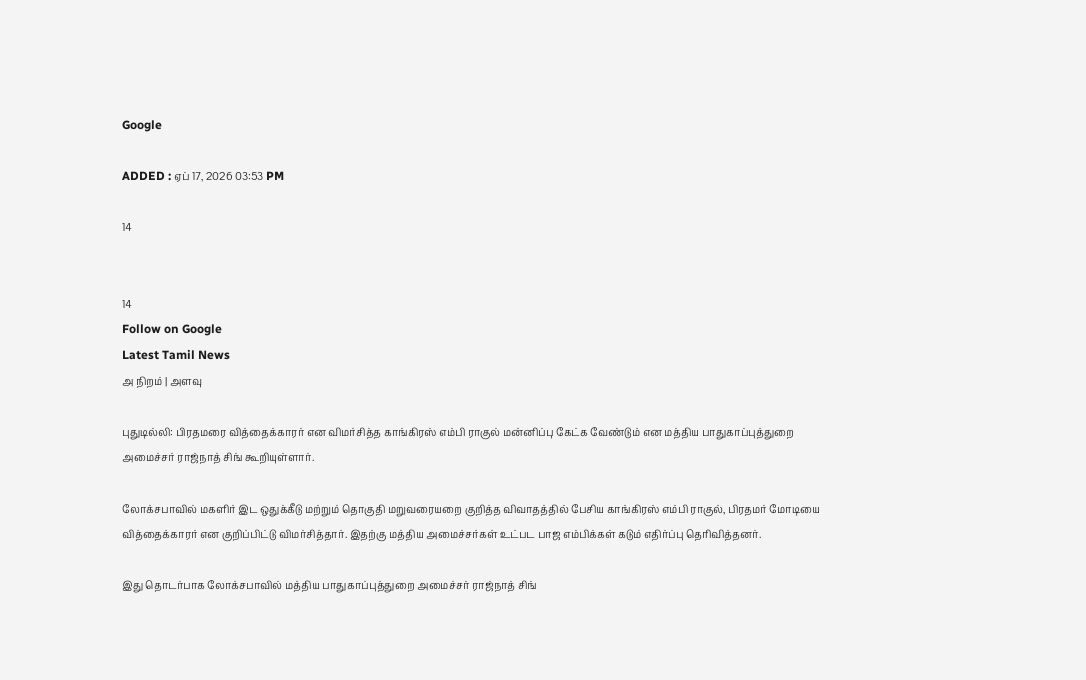Google

ADDED : ஏப் 17, 2026 03:53 PM

14


14
Follow on Google
Latest Tamil News
அ நிறம் | அளவு

புதுடில்லி: பிரதமரை வித்தைக்காரர் என விமர்சித்த காங்கிரஸ் எம்பி ராகுல் மன்னிப்பு கேட்க வேண்டும் என மத்திய பாதுகாப்புத்துறை அமைச்சர் ராஜ்நாத் சிங் கூறியுள்ளார்.

லோக்சபாவில் மகளிர் இட ஒதுக்கீடு மற்றும் தொகுதி மறுவரையறை குறித்த விவாதத்தில் பேசிய காங்கிரஸ் எம்பி ராகுல், பிரதமர் மோடியை வித்தைக்காரர் என குறிப்பிட்டு விமர்சித்தார். இதற்கு மத்திய அமைச்சர்கள் உட்பட பாஜ எம்பிக்கள் கடும் எதிர்ப்பு தெரிவித்தனர்.

இது தொடர்பாக லோக்சபாவில் மத்திய பாதுகாப்புத்துறை அமைச்சர் ராஜ்நாத் சிங்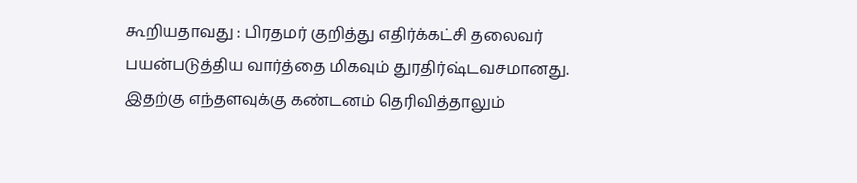கூறியதாவது : பிரதமர் குறித்து எதிர்க்கட்சி தலைவர் பயன்படுத்திய வார்த்தை மிகவும் துரதிர்ஷ்டவசமானது. இதற்கு எந்தளவுக்கு கண்டனம் தெரிவித்தாலும்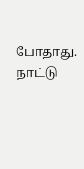போதாது. நாட்டு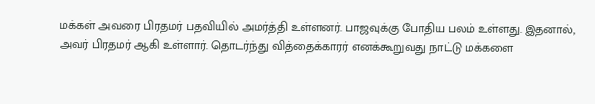மக்கள் அவரை பிரதமர் பதவியில் அமர்த்தி உள்ளனர். பாஜவுக்கு போதிய பலம் உள்ளது. இதனால், அவர் பிரதமர் ஆகி உள்ளார். தொடர்ந்து வித்தைக்காரர் எனக்கூறுவது நாட்டு மக்களை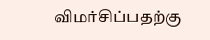விமர்சிப்பதற்கு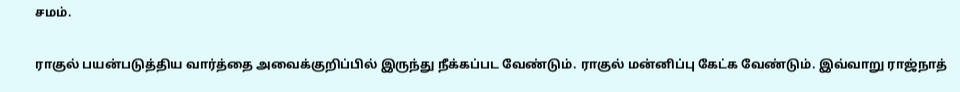சமம்.

ராகுல் பயன்படுத்திய வார்த்தை அவைக்குறிப்பில் இருந்து நீக்கப்பட வேண்டும். ராகுல் மன்னிப்பு கேட்க வேண்டும். இவ்வாறு ராஜ்நாத்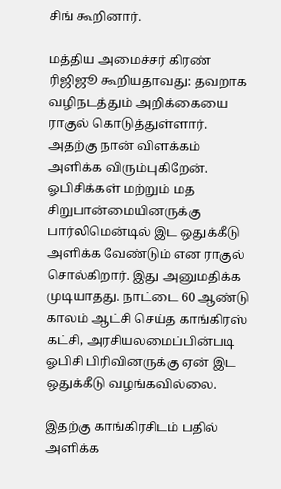சிங் கூறினார்.

மத்திய அமைச்சர் கிரண் ரிஜிஜூ கூறியதாவது: தவறாக வழிநடத்தும் அறிக்கையை ராகுல் கொடுத்துள்ளார். அதற்கு நான் விளக்கம் அளிக்க விரும்புகிறேன். ஓபிசிக்கள் மற்றும் மத சிறுபான்மையினருக்கு பார்லிமென்டில் இட ஒதுக்கீடு அளிக்க வேண்டும் என ராகுல் சொல்கிறார். இது அனுமதிக்க முடியாதது. நாட்டை 60 ஆண்டு காலம் ஆட்சி செய்த காங்கிரஸ் கட்சி, அரசியலமைப்பின்படி ஓபிசி பிரிவினருக்கு ஏன் இட ஒதுக்கீடு வழங்கவில்லை.

இதற்கு காங்கிரசிடம் பதில் அளிக்க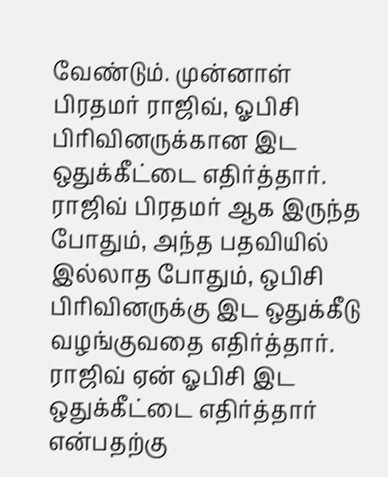வேண்டும். முன்னாள் பிரதமர் ராஜிவ், ஓபிசி பிரிவினருக்கான இட ஒதுக்கீட்டை எதிர்த்தார். ராஜிவ் பிரதமர் ஆக இருந்த போதும், அந்த பதவியில் இல்லாத போதும், ஒபிசி பிரிவினருக்கு இட ஒதுக்கீடு வழங்குவதை எதிர்த்தார். ராஜிவ் ஏன் ஓபிசி இட ஒதுக்கீட்டை எதிர்த்தார் என்பதற்கு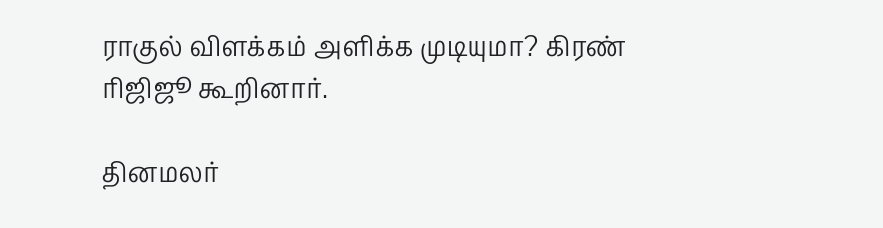ராகுல் விளக்கம் அளிக்க முடியுமா? கிரண் ரிஜிஜூ கூறினார்.

தினமலர்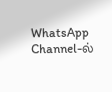WhatsApp Channel-ல்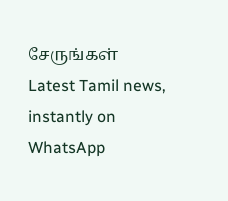சேருங்கள்
Latest Tamil news, instantly on WhatsApp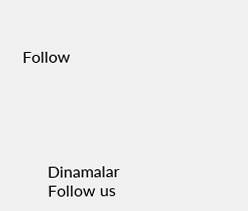Follow





      Dinamalar
      Follow us